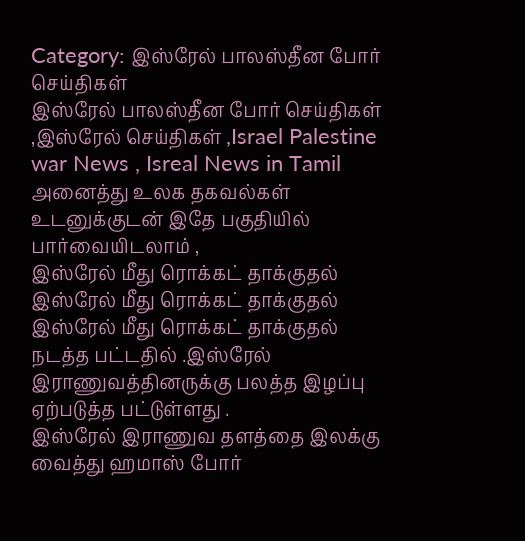Category: இஸ்ரேல் பாலஸ்தீன போர் செய்திகள்
இஸ்ரேல் பாலஸ்தீன போர் செய்திகள் ,இஸ்ரேல் செய்திகள் ,Israel Palestine war News , Isreal News in Tamil அனைத்து உலக தகவல்கள் உடனுக்குடன் இதே பகுதியில் பார்வையிடலாம் ,
இஸ்ரேல் மீது ரொக்கட் தாக்குதல்
இஸ்ரேல் மீது ரொக்கட் தாக்குதல்
இஸ்ரேல் மீது ரொக்கட் தாக்குதல் நடத்த பட்டதில் .இஸ்ரேல் இராணுவத்தினருக்கு பலத்த இழப்பு ஏற்படுத்த பட்டுள்ளது .
இஸ்ரேல் இராணுவ தளத்தை இலக்கு வைத்து ஹமாஸ் போர்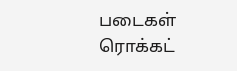படைகள் ரொக்கட்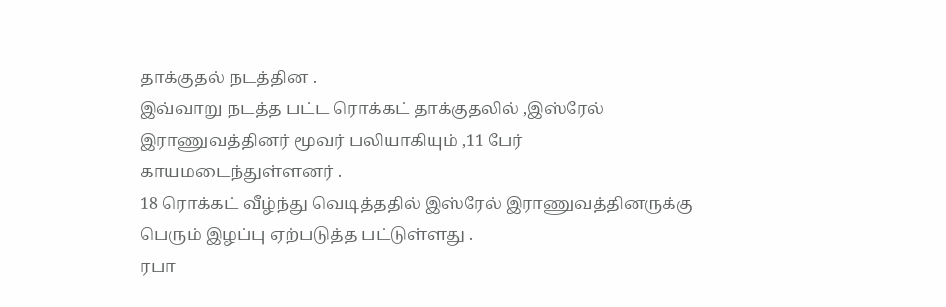தாக்குதல் நடத்தின .
இவ்வாறு நடத்த பட்ட ரொக்கட் தாக்குதலில் ,இஸ்ரேல் இராணுவத்தினர் மூவர் பலியாகியும் ,11 பேர் காயமடைந்துள்ளனர் .
18 ரொக்கட் வீழ்ந்து வெடித்ததில் இஸ்ரேல் இராணுவத்தினருக்கு பெரும் இழப்பு ஏற்படுத்த பட்டுள்ளது .
ரபா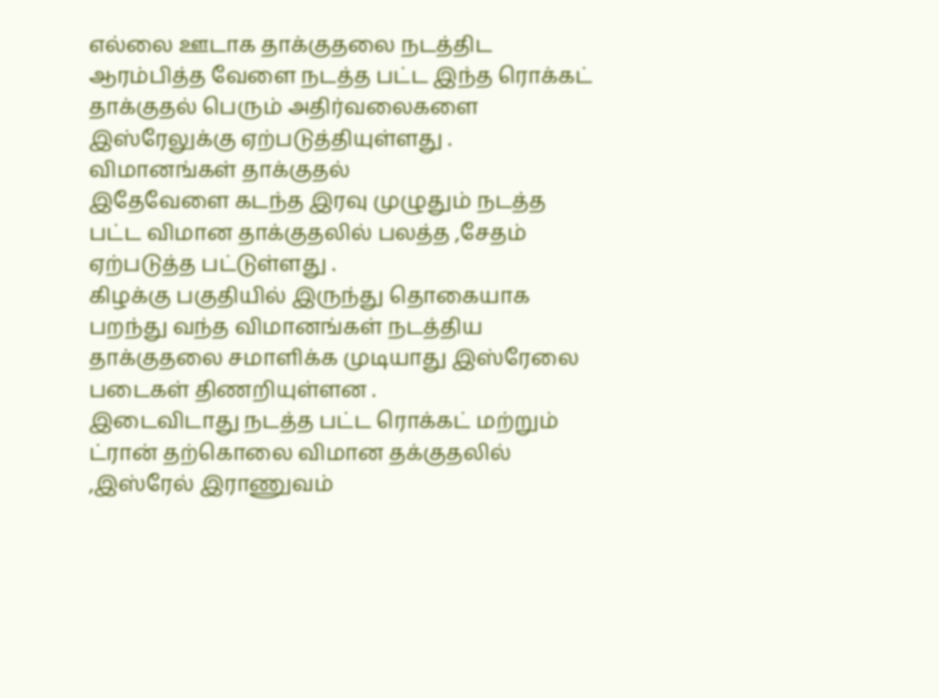எல்லை ஊடாக தாக்குதலை நடத்திட ஆரம்பித்த வேளை நடத்த பட்ட இந்த ரொக்கட் தாக்குதல் பெரும் அதிர்வலைகளை இஸ்ரேலுக்கு ஏற்படுத்தியுள்ளது .
விமானங்கள் தாக்குதல்
இதேவேளை கடந்த இரவு முழுதும் நடத்த பட்ட விமான தாக்குதலில் பலத்த ,சேதம் ஏற்படுத்த பட்டுள்ளது .
கிழக்கு பகுதியில் இருந்து தொகையாக பறந்து வந்த விமானங்கள் நடத்திய தாக்குதலை சமாளிக்க முடியாது இஸ்ரேலை படைகள் திணறியுள்ளன .
இடைவிடாது நடத்த பட்ட ரொக்கட் மற்றும் ட்ரான் தற்கொலை விமான தக்குதலில் ,இஸ்ரேல் இராணுவம்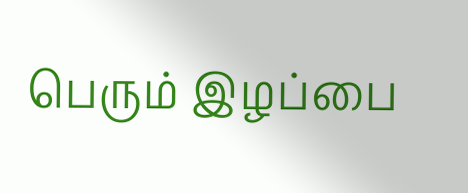பெரும் இழப்பை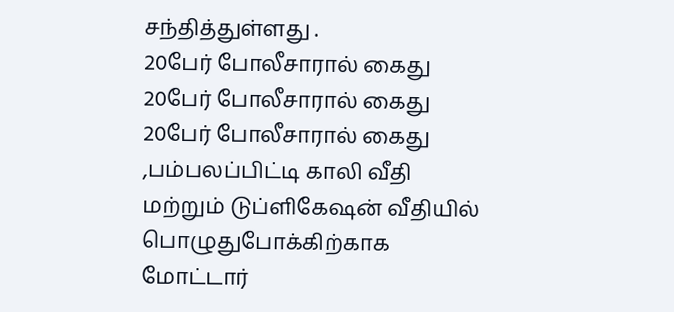சந்தித்துள்ளது .
20பேர் போலீசாரால் கைது
20பேர் போலீசாரால் கைது
20பேர் போலீசாரால் கைது ,பம்பலப்பிட்டி காலி வீதி மற்றும் டுப்ளிகேஷன் வீதியில் பொழுதுபோக்கிற்காக மோட்டார்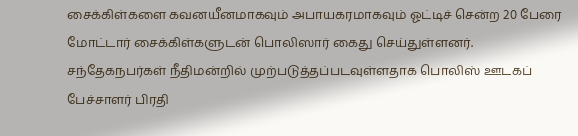சைக்கிள்களை கவனயீனமாகவும் அபாயகரமாகவும் ஓட்டிச் சென்ற 20 பேரை மோட்டார் சைக்கிள்களுடன் பொலிஸார் கைது செய்துள்ளனர்.
சந்தேகநபர்கள் நீதிமன்றில் முற்படுத்தப்படவுள்ளதாக பொலிஸ் ஊடகப் பேச்சாளர் பிரதி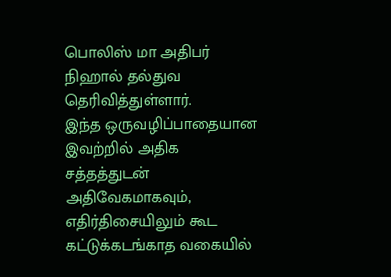பொலிஸ் மா அதிபர் நிஹால் தல்துவ தெரிவித்துள்ளார்.
இந்த ஒருவழிப்பாதையான இவற்றில் அதிக சத்தத்துடன் அதிவேகமாகவும், எதிர்திசையிலும் கூட கட்டுக்கடங்காத வகையில்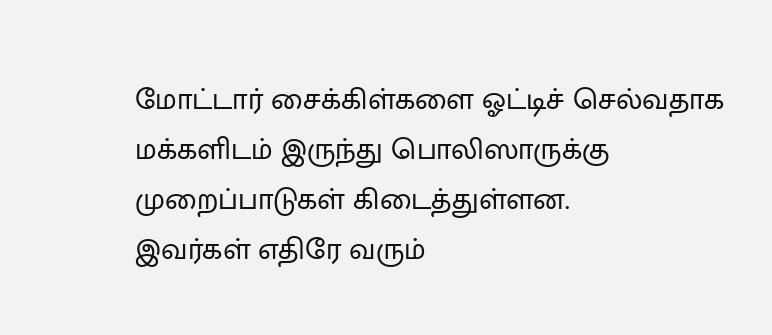மோட்டார் சைக்கிள்களை ஓட்டிச் செல்வதாக மக்களிடம் இருந்து பொலிஸாருக்கு முறைப்பாடுகள் கிடைத்துள்ளன.
இவர்கள் எதிரே வரும்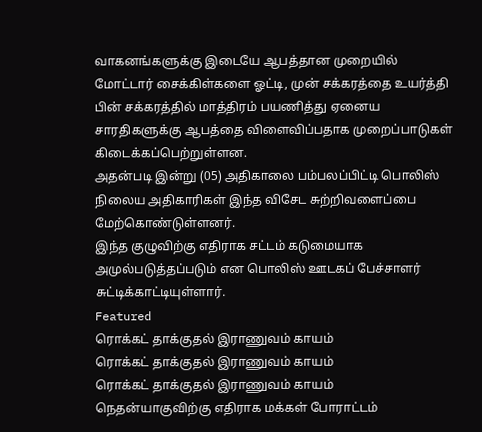வாகனங்களுக்கு இடையே ஆபத்தான முறையில் மோட்டார் சைக்கிள்களை ஓட்டி, முன் சக்கரத்தை உயர்த்தி பின் சக்கரத்தில் மாத்திரம் பயணித்து ஏனைய சாரதிகளுக்கு ஆபத்தை விளைவிப்பதாக முறைப்பாடுகள் கிடைக்கப்பெற்றுள்ளன.
அதன்படி இன்று (05) அதிகாலை பம்பலப்பிட்டி பொலிஸ் நிலைய அதிகாரிகள் இந்த விசேட சுற்றிவளைப்பை மேற்கொண்டுள்ளனர்.
இந்த குழுவிற்கு எதிராக சட்டம் கடுமையாக அமுல்படுத்தப்படும் என பொலிஸ் ஊடகப் பேச்சாளர் சுட்டிக்காட்டியுள்ளார்.
Featured
ரொக்கட் தாக்குதல் இராணுவம் காயம்
ரொக்கட் தாக்குதல் இராணுவம் காயம்
ரொக்கட் தாக்குதல் இராணுவம் காயம்
நெதன்யாகுவிற்கு எதிராக மக்கள் போராட்டம்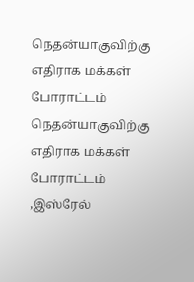நெதன்யாகுவிற்கு எதிராக மக்கள் போராட்டம்
நெதன்யாகுவிற்கு எதிராக மக்கள் போராட்டம் ,இஸ்ரேல்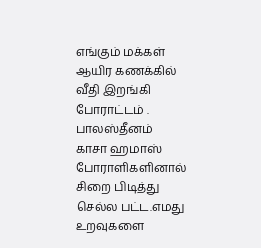எங்கும் மக்கள் ஆயிர கணக்கில் வீதி இறங்கி போராட்டம் .
பாலஸ்தீனம் காசா ஹமாஸ் போராளிகளினால் சிறை பிடித்து செல்ல பட்ட.எமது உறவுகளை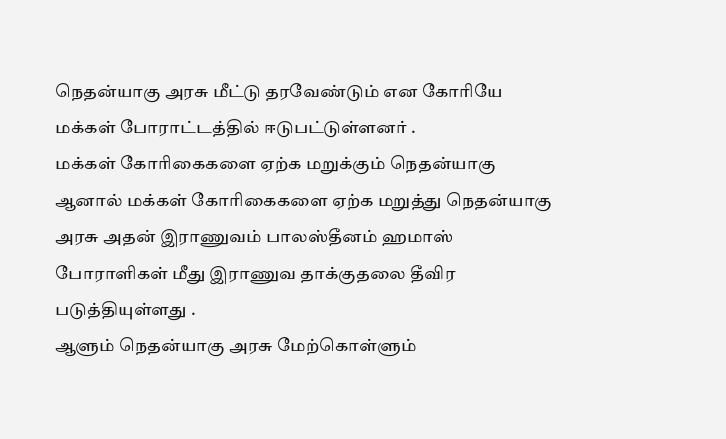நெதன்யாகு அரசு மீட்டு தரவேண்டும் என கோரியே மக்கள் போராட்டத்தில் ஈடுபட்டுள்ளனர் .
மக்கள் கோரிகைகளை ஏற்க மறுக்கும் நெதன்யாகு
ஆனால் மக்கள் கோரிகைகளை ஏற்க மறுத்து நெதன்யாகு அரசு அதன் இராணுவம் பாலஸ்தீனம் ஹமாஸ் போராளிகள் மீது இராணுவ தாக்குதலை தீவிர படுத்தியுள்ளது .
ஆளும் நெதன்யாகு அரசு மேற்கொள்ளும்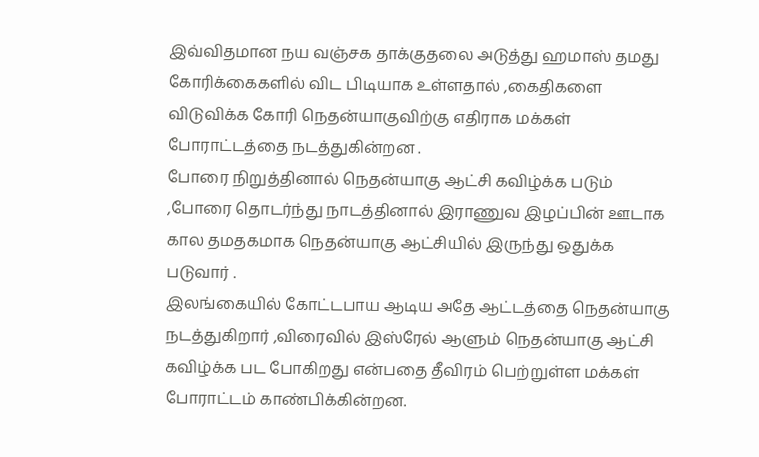இவ்விதமான நய வஞ்சக தாக்குதலை அடுத்து ஹமாஸ் தமது கோரிக்கைகளில் விட பிடியாக உள்ளதால் ,கைதிகளை விடுவிக்க கோரி நெதன்யாகுவிற்கு எதிராக மக்கள் போராட்டத்தை நடத்துகின்றன .
போரை நிறுத்தினால் நெதன்யாகு ஆட்சி கவிழ்க்க படும் ,போரை தொடர்ந்து நாடத்தினால் இராணுவ இழப்பின் ஊடாக கால தமதகமாக நெதன்யாகு ஆட்சியில் இருந்து ஒதுக்க படுவார் .
இலங்கையில் கோட்டபாய ஆடிய அதே ஆட்டத்தை நெதன்யாகு நடத்துகிறார் ,விரைவில் இஸ்ரேல் ஆளும் நெதன்யாகு ஆட்சி கவிழ்க்க பட போகிறது என்பதை தீவிரம் பெற்றுள்ள மக்கள் போராட்டம் காண்பிக்கின்றன.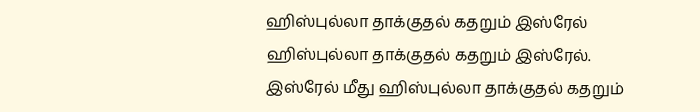ஹிஸ்புல்லா தாக்குதல் கதறும் இஸ்ரேல்
ஹிஸ்புல்லா தாக்குதல் கதறும் இஸ்ரேல்.
இஸ்ரேல் மீது ஹிஸ்புல்லா தாக்குதல் கதறும்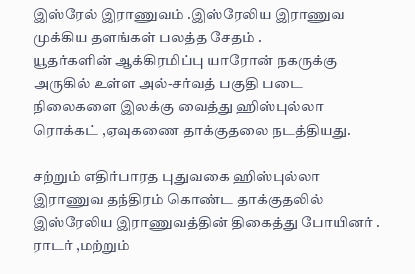இஸ்ரேல் இராணுவம் .இஸ்ரேலிய இராணுவ முக்கிய தளங்கள் பலத்த சேதம் .
யூதர்களின் ஆக்கிரமிப்பு யாரோன் நகருக்கு அருகில் உள்ள அல்-சர்வத் பகுதி படை நிலைகளை இலக்கு வைத்து ஹிஸ்புல்லா ரொக்கட் ,ஏவுகணை தாக்குதலை நடத்தியது.

சற்றும் எதிர்பாரத புதுவகை ஹிஸ்புல்லா இராணுவ தந்திரம் கொண்ட தாக்குதலில் இஸ்ரேலிய இராணுவத்தின் திகைத்து போயினர் .
ராடர் ,மற்றும்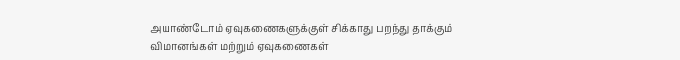அயாண்டோம் ஏவுகணைகளுக்குள் சிக்காது பறந்து தாக்கும் விமானங்கள் மற்றும் ஏவுகணைகள்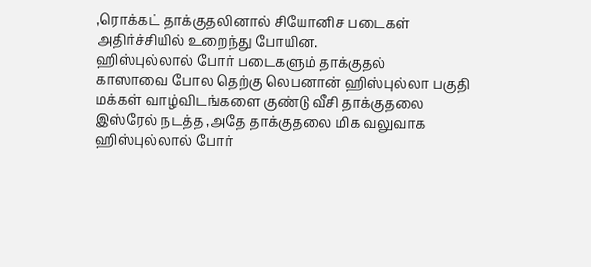,ரொக்கட் தாக்குதலினால் சியோனிச படைகள் அதிர்ச்சியில் உறைந்து போயின.
ஹிஸ்புல்லால் போர் படைகளும் தாக்குதல்
காஸாவை போல தெற்கு லெபனான் ஹிஸ்புல்லா பகுதி மக்கள் வாழ்விடங்களை குண்டு வீசி தாக்குதலை இஸ்ரேல் நடத்த ,அதே தாக்குதலை மிக வலுவாக ஹிஸ்புல்லால் போர்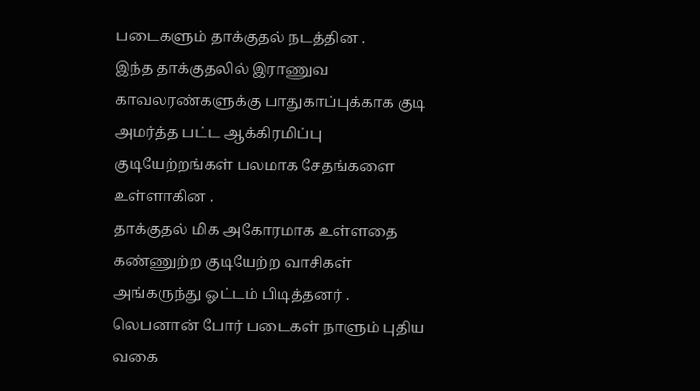படைகளும் தாக்குதல் நடத்தின .
இந்த தாக்குதலில் இராணுவ காவலரண்களுக்கு பாதுகாப்புக்காக குடி அமர்த்த பட்ட ஆக்கிரமிப்பு குடியேற்றங்கள் பலமாக சேதங்களை உள்ளாகின .
தாக்குதல் மிக அகோரமாக உள்ளதை கண்ணுற்ற குடியேற்ற வாசிகள் அங்கருந்து ஓட்டம் பிடித்தனர் .
லெபனான் போர் படைகள் நாளும் புதிய வகை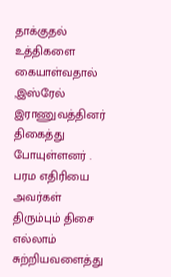தாக்குதல் உத்திகளை கையாள்வதால் ,இஸ்ரேல் இராணுவத்தினர் திகைத்து போயுள்ளனர் .
பரம எதிரியை அவர்கள் திரும்பும் திசை எல்லாம் சுற்றியவளைத்து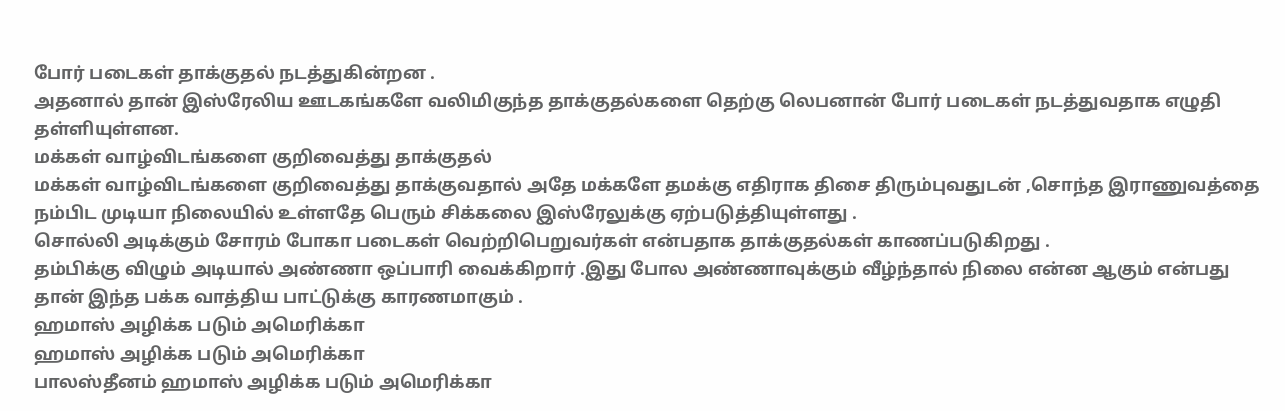போர் படைகள் தாக்குதல் நடத்துகின்றன .
அதனால் தான் இஸ்ரேலிய ஊடகங்களே வலிமிகுந்த தாக்குதல்களை தெற்கு லெபனான் போர் படைகள் நடத்துவதாக எழுதி தள்ளியுள்ளன.
மக்கள் வாழ்விடங்களை குறிவைத்து தாக்குதல்
மக்கள் வாழ்விடங்களை குறிவைத்து தாக்குவதால் அதே மக்களே தமக்கு எதிராக திசை திரும்புவதுடன் ,சொந்த இராணுவத்தை நம்பிட முடியா நிலையில் உள்ளதே பெரும் சிக்கலை இஸ்ரேலுக்கு ஏற்படுத்தியுள்ளது .
சொல்லி அடிக்கும் சோரம் போகா படைகள் வெற்றிபெறுவர்கள் என்பதாக தாக்குதல்கள் காணப்படுகிறது .
தம்பிக்கு விழும் அடியால் அண்ணா ஒப்பாரி வைக்கிறார் .இது போல அண்ணாவுக்கும் வீழ்ந்தால் நிலை என்ன ஆகும் என்பது தான் இந்த பக்க வாத்திய பாட்டுக்கு காரணமாகும் .
ஹமாஸ் அழிக்க படும் அமெரிக்கா
ஹமாஸ் அழிக்க படும் அமெரிக்கா
பாலஸ்தீனம் ஹமாஸ் அழிக்க படும் அமெரிக்கா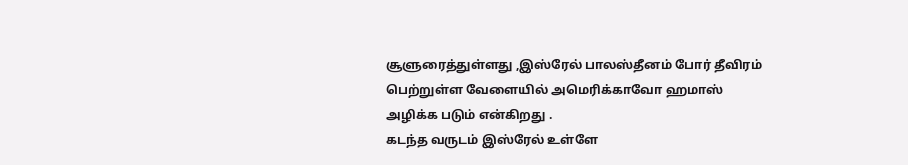சூளுரைத்துள்ளது ,இஸ்ரேல் பாலஸ்தீனம் போர் தீவிரம் பெற்றுள்ள வேளையில் அமெரிக்காவோ ஹமாஸ் அழிக்க படும் என்கிறது .
கடந்த வருடம் இஸ்ரேல் உள்ளே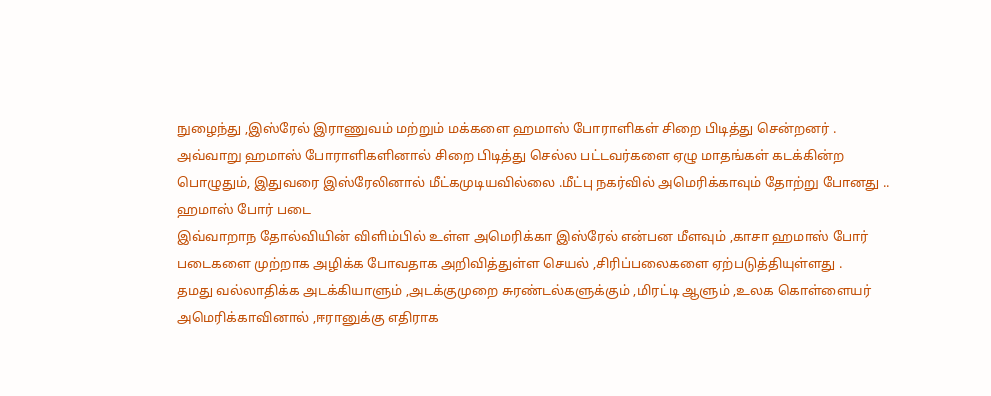நுழைந்து ,இஸ்ரேல் இராணுவம் மற்றும் மக்களை ஹமாஸ் போராளிகள் சிறை பிடித்து சென்றனர் .
அவ்வாறு ஹமாஸ் போராளிகளினால் சிறை பிடித்து செல்ல பட்டவர்களை ஏழு மாதங்கள் கடக்கின்ற பொழுதும், இதுவரை இஸ்ரேலினால் மீட்கமுடியவில்லை .மீட்பு நகர்வில் அமெரிக்காவும் தோற்று போனது ..
ஹமாஸ் போர் படை
இவ்வாறாந தோல்வியின் விளிம்பில் உள்ள அமெரிக்கா இஸ்ரேல் என்பன மீளவும் ,காசா ஹமாஸ் போர் படைகளை முற்றாக அழிக்க போவதாக அறிவித்துள்ள செயல் ,சிரிப்பலைகளை ஏற்படுத்தியுள்ளது .
தமது வல்லாதிக்க அடக்கியாளும் ,அடக்குமுறை சுரண்டல்களுக்கும் ,மிரட்டி ஆளும் ,உலக கொள்ளையர் அமெரிக்காவினால் ,ஈரானுக்கு எதிராக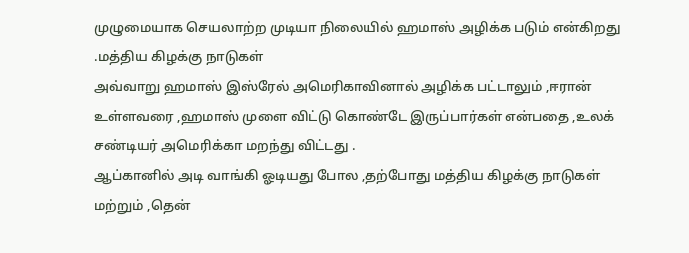முழுமையாக செயலாற்ற முடியா நிலையில் ஹமாஸ் அழிக்க படும் என்கிறது
.மத்திய கிழக்கு நாடுகள்
அவ்வாறு ஹமாஸ் இஸ்ரேல் அமெரிகாவினால் அழிக்க பட்டாலும் ,ஈரான் உள்ளவரை ,ஹமாஸ் முளை விட்டு கொண்டே இருப்பார்கள் என்பதை ,உலக் சண்டியர் அமெரிக்கா மறந்து விட்டது .
ஆப்கானில் அடி வாங்கி ஓடியது போல ,தற்போது மத்திய கிழக்கு நாடுகள் மற்றும் ,தென்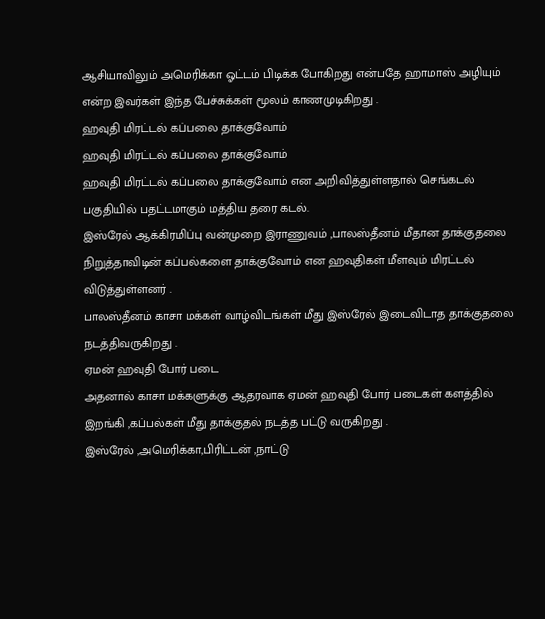ஆசியாவிலும் அமெரிக்கா ஓட்டம் பிடிக்க போகிறது என்பதே ஹாமாஸ் அழியும் என்ற இவர்கள் இந்த பேச்சுக்கள் மூலம் காணமுடிகிறது .
ஹவுதி மிரட்டல் கப்பலை தாக்குவோம்
ஹவுதி மிரட்டல் கப்பலை தாக்குவோம்
ஹவுதி மிரட்டல் கப்பலை தாக்குவோம் என அறிவித்துள்ளதால் செங்கடல் பகுதியில் பதட்டமாகும் மத்திய தரை கடல்.
இஸ்ரேல் ஆக்கிரமிப்பு வன்முறை இராணுவம் ,பாலஸ்தீனம் மீதான தாக்குதலை நிறுத்தாவிடின் கப்பல்களை தாக்குவோம் என ஹவுதிகள் மீளவும் மிரட்டல் விடுத்துள்ளனர் .
பாலஸ்தீனம் காசா மக்கள் வாழ்விடங்கள் மீது இஸ்ரேல் இடைவிடாத தாக்குதலை நடத்திவருகிறது .
ஏமன் ஹவுதி போர் படை
அதனால் காசா மக்களுக்கு ஆதரவாக ஏமன் ஹவுதி போர் படைகள் களத்தில் இறங்கி ,கப்பல்கள் மீது தாக்குதல் நடத்த பட்டு வருகிறது .
இஸ்ரேல் ,அமெரிக்கா,பிரிட்டன் ,நாட்டு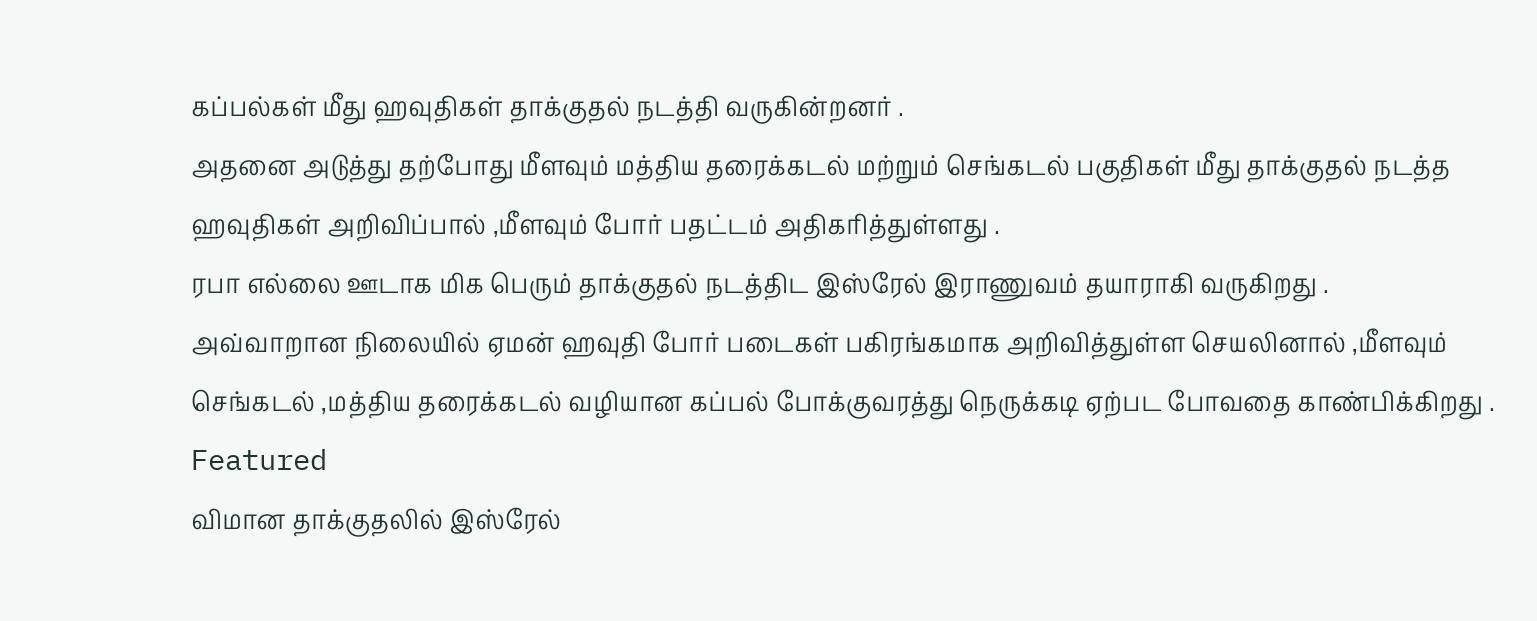கப்பல்கள் மீது ஹவுதிகள் தாக்குதல் நடத்தி வருகின்றனர் .
அதனை அடுத்து தற்போது மீளவும் மத்திய தரைக்கடல் மற்றும் செங்கடல் பகுதிகள் மீது தாக்குதல் நடத்த ஹவுதிகள் அறிவிப்பால் ,மீளவும் போர் பதட்டம் அதிகரித்துள்ளது .
ரபா எல்லை ஊடாக மிக பெரும் தாக்குதல் நடத்திட இஸ்ரேல் இராணுவம் தயாராகி வருகிறது .
அவ்வாறான நிலையில் ஏமன் ஹவுதி போர் படைகள் பகிரங்கமாக அறிவித்துள்ள செயலினால் ,மீளவும் செங்கடல் ,மத்திய தரைக்கடல் வழியான கப்பல் போக்குவரத்து நெருக்கடி ஏற்பட போவதை காண்பிக்கிறது .
Featured
விமான தாக்குதலில் இஸ்ரேல்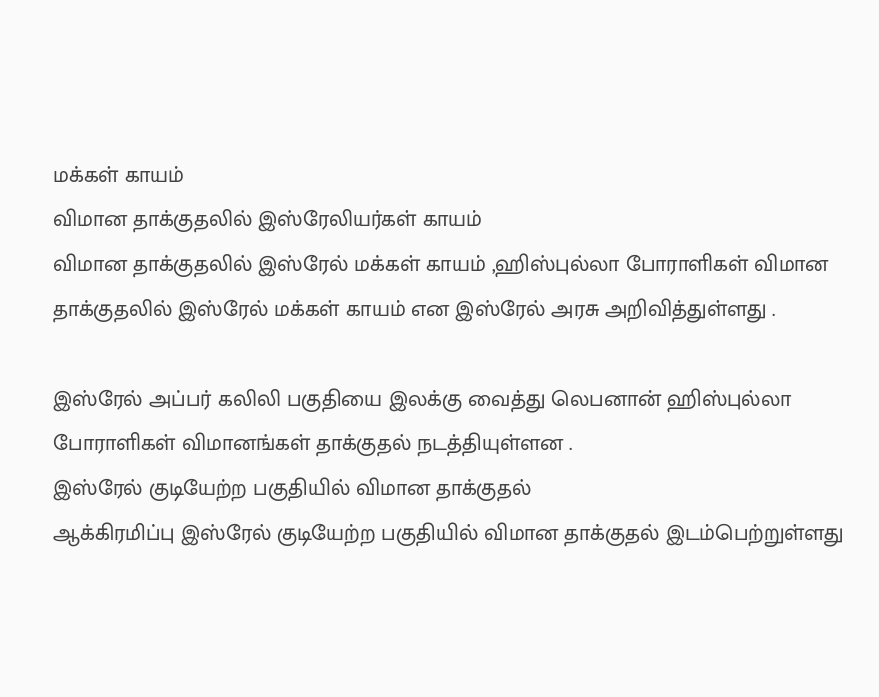மக்கள் காயம்
விமான தாக்குதலில் இஸ்ரேலியர்கள் காயம்
விமான தாக்குதலில் இஸ்ரேல் மக்கள் காயம் ,ஹிஸ்புல்லா போராளிகள் விமான தாக்குதலில் இஸ்ரேல் மக்கள் காயம் என இஸ்ரேல் அரசு அறிவித்துள்ளது .

இஸ்ரேல் அப்பர் கலிலி பகுதியை இலக்கு வைத்து லெபனான் ஹிஸ்புல்லா போராளிகள் விமானங்கள் தாக்குதல் நடத்தியுள்ளன .
இஸ்ரேல் குடியேற்ற பகுதியில் விமான தாக்குதல்
ஆக்கிரமிப்பு இஸ்ரேல் குடியேற்ற பகுதியில் விமான தாக்குதல் இடம்பெற்றுள்ளது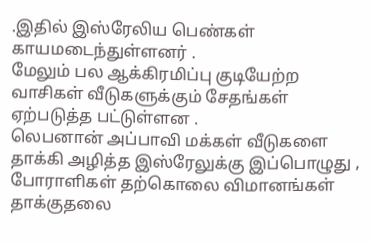.இதில் இஸ்ரேலிய பெண்கள் காயமடைந்துள்ளனர் .
மேலும் பல ஆக்கிரமிப்பு குடியேற்ற வாசிகள் வீடுகளுக்கும் சேதங்கள் ஏற்படுத்த பட்டுள்ளன .
லெபனான் அப்பாவி மக்கள் வீடுகளை தாக்கி அழித்த இஸ்ரேலுக்கு இப்பொழுது , போராளிகள் தற்கொலை விமானங்கள் தாக்குதலை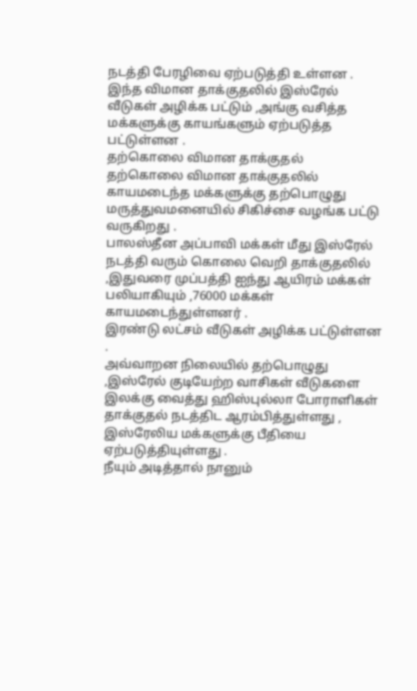நடத்தி பேரழிவை ஏற்படுத்தி உள்ளன .
இந்த விமான தாக்குதலில் இஸ்ரேல் வீடுகள் அழிக்க பட்டும் ,அங்கு வசித்த மக்களுக்கு காயங்களும் ஏற்படுத்த பட்டுள்ளன .
தற்கொலை விமான தாக்குதல்
தற்கொலை விமான தாக்குதலில் காயமடைந்த மக்களுக்கு தற்பொழுது மருத்துவமனையில் சிகிச்சை வழங்க பட்டு வருகிறது .
பாலஸ்தீன அப்பாவி மக்கள் மீது இஸ்ரேல் நடத்தி வரும் கொலை வெறி தாக்குதலில் ,இதுவரை முப்பத்தி ஐந்து ஆயிரம் மக்கள் பலியாகியும் ,76000 மக்கள் காயமடைந்துள்ளனர் .
இரண்டு லட்சம் வீடுகள் அழிக்க பட்டுள்ளன .
அவ்வாறன நிலையில் தற்பொழுது ,இஸ்ரேல் குடியேற்ற வாசிகள் வீடுகளை இலக்கு வைத்து ஹிஸ்புல்லா போராளிகள் தாக்குதல் நடத்திட ஆரம்பித்துள்ளது , இஸ்ரேலிய மக்களுக்கு பீதியை ஏற்படுத்தியுள்ளது .
நீயும் அடித்தால் நானும்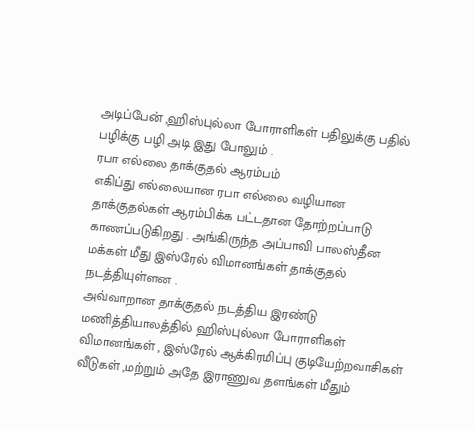அடிப்பேன் ,ஹிஸ்புல்லா போராளிகள் பதிலுக்கு பதில் பழிக்கு பழி அடி இது போலும் .
ரபா எல்லை தாக்குதல் ஆரம்பம்
எகிப்து எல்லையான ரபா எல்லை வழியான தாக்குதல்கள் ஆரம்பிக்க பட்டதான தோற்றப்பாடு காணப்படுகிறது . அங்கிருந்த அப்பாவி பாலஸ்தீன மக்கள் மீது இஸ்ரேல் விமானங்கள் தாக்குதல் நடத்தியுள்ளன .
அவ்வாறான தாக்குதல் நடத்திய இரண்டு மணித்தியாலத்தில் ஹிஸ்புல்லா போராளிகள் விமானங்கள் , இஸ்ரேல் ஆக்கிரமிப்பு குடியேற்றவாசிகள் வீடுகள் ,மற்றும் அதே இராணுவ தளங்கள் மீதும்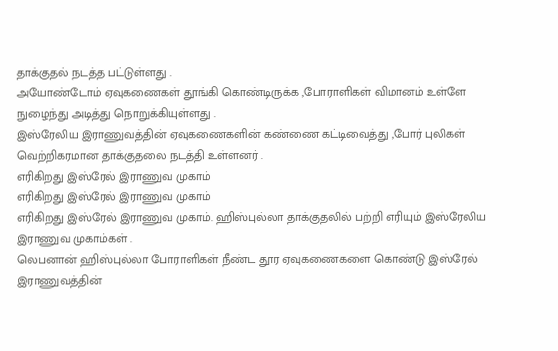தாக்குதல் நடத்த பட்டுள்ளது .
அயோண்டோம் ஏவுகணைகள் தூங்கி கொண்டிருக்க ,போராளிகள் விமானம் உள்ளே நுழைந்து அடித்து நொறுக்கியுள்ளது .
இஸ்ரேலிய இராணுவத்தின் ஏவுகணைகளின் கண்ணை கட்டிவைத்து ,போர் புலிகள் வெற்றிகரமான தாக்குதலை நடத்தி உள்ளனர் .
எரிகிறது இஸ்ரேல் இராணுவ முகாம்
எரிகிறது இஸ்ரேல் இராணுவ முகாம்
எரிகிறது இஸ்ரேல் இராணுவ முகாம். ஹிஸ்புல்லா தாக்குதலில் பற்றி எரியும் இஸ்ரேலிய இராணுவ முகாம்கள் .
லெபனான் ஹிஸ்புல்லா போராளிகள் நீண்ட தூர ஏவுகணைகளை கொண்டு இஸ்ரேல் இராணுவத்தின்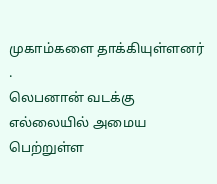முகாம்களை தாக்கியுள்ளனர் .
லெபனான் வடக்கு எல்லையில் அமைய பெற்றுள்ள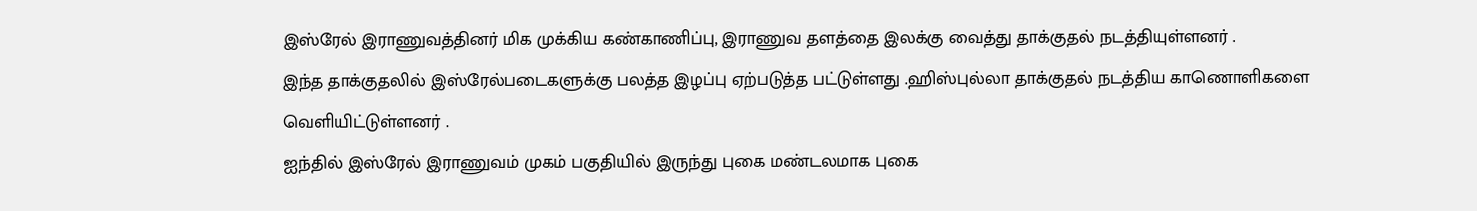இஸ்ரேல் இராணுவத்தினர் மிக முக்கிய கண்காணிப்பு, இராணுவ தளத்தை இலக்கு வைத்து தாக்குதல் நடத்தியுள்ளனர் .
இந்த தாக்குதலில் இஸ்ரேல்படைகளுக்கு பலத்த இழப்பு ஏற்படுத்த பட்டுள்ளது .ஹிஸ்புல்லா தாக்குதல் நடத்திய காணொளிகளை வெளியிட்டுள்ளனர் .
ஐந்தில் இஸ்ரேல் இராணுவம் முகம் பகுதியில் இருந்து புகை மண்டலமாக புகை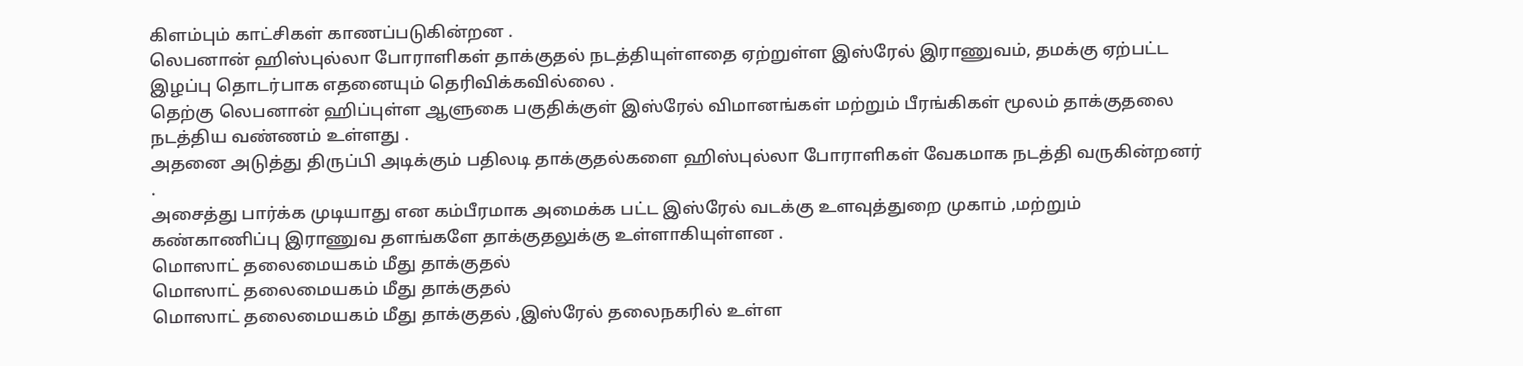கிளம்பும் காட்சிகள் காணப்படுகின்றன .
லெபனான் ஹிஸ்புல்லா போராளிகள் தாக்குதல் நடத்தியுள்ளதை ஏற்றுள்ள இஸ்ரேல் இராணுவம், தமக்கு ஏற்பட்ட இழப்பு தொடர்பாக எதனையும் தெரிவிக்கவில்லை .
தெற்கு லெபனான் ஹிப்புள்ள ஆளுகை பகுதிக்குள் இஸ்ரேல் விமானங்கள் மற்றும் பீரங்கிகள் மூலம் தாக்குதலை நடத்திய வண்ணம் உள்ளது .
அதனை அடுத்து திருப்பி அடிக்கும் பதிலடி தாக்குதல்களை ஹிஸ்புல்லா போராளிகள் வேகமாக நடத்தி வருகின்றனர் .
அசைத்து பார்க்க முடியாது என கம்பீரமாக அமைக்க பட்ட இஸ்ரேல் வடக்கு உளவுத்துறை முகாம் ,மற்றும் கண்காணிப்பு இராணுவ தளங்களே தாக்குதலுக்கு உள்ளாகியுள்ளன .
மொஸாட் தலைமையகம் மீது தாக்குதல்
மொஸாட் தலைமையகம் மீது தாக்குதல்
மொஸாட் தலைமையகம் மீது தாக்குதல் ,இஸ்ரேல் தலைநகரில் உள்ள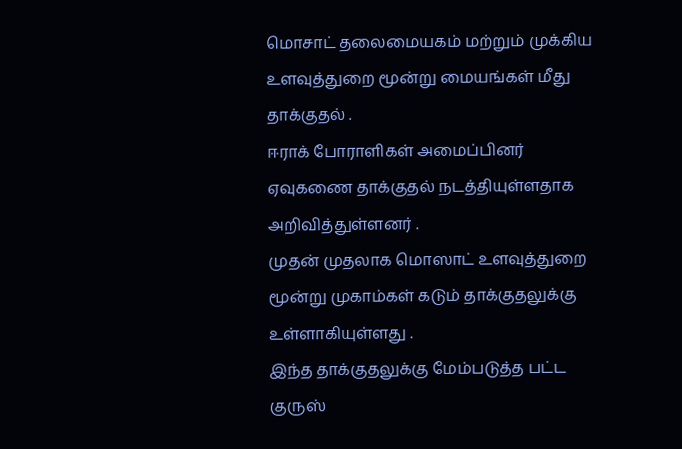மொசாட் தலைமையகம் மற்றும் முக்கிய உளவுத்துறை மூன்று மையங்கள் மீது தாக்குதல் .
ஈராக் போராளிகள் அமைப்பினர் ஏவுகணை தாக்குதல் நடத்தியுள்ளதாக அறிவித்துள்ளனர் .
முதன் முதலாக மொஸாட் உளவுத்துறை மூன்று முகாம்கள் கடும் தாக்குதலுக்கு உள்ளாகியுள்ளது .
இந்த தாக்குதலுக்கு மேம்படுத்த பட்ட குருஸ்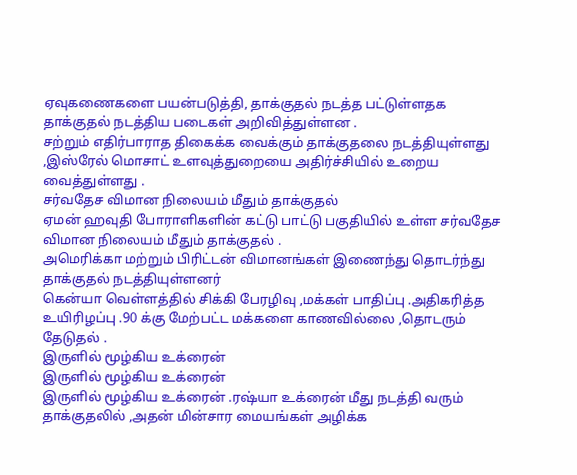ஏவுகணைகளை பயன்படுத்தி, தாக்குதல் நடத்த பட்டுள்ளதக தாக்குதல் நடத்திய படைகள் அறிவித்துள்ளன .
சற்றும் எதிர்பாராத திகைக்க வைக்கும் தாக்குதலை நடத்தியுள்ளது ,இஸ்ரேல் மொசாட் உளவுத்துறையை அதிர்ச்சியில் உறைய வைத்துள்ளது .
சர்வதேச விமான நிலையம் மீதும் தாக்குதல்
ஏமன் ஹவுதி போராளிகளின் கட்டு பாட்டு பகுதியில் உள்ள சர்வதேச விமான நிலையம் மீதும் தாக்குதல் .
அமெரிக்கா மற்றும் பிரிட்டன் விமானங்கள் இணைந்து தொடர்ந்து தாக்குதல் நடத்தியுள்ளனர்
கென்யா வெள்ளத்தில் சிக்கி பேரழிவு ,மக்கள் பாதிப்பு .அதிகரித்த உயிரிழப்பு .90 க்கு மேற்பட்ட மக்களை காணவில்லை ,தொடரும் தேடுதல் .
இருளில் மூழ்கிய உக்ரைன்
இருளில் மூழ்கிய உக்ரைன்
இருளில் மூழ்கிய உக்ரைன் .ரஷ்யா உக்ரைன் மீது நடத்தி வரும் தாக்குதலில் ,அதன் மின்சார மையங்கள் அழிக்க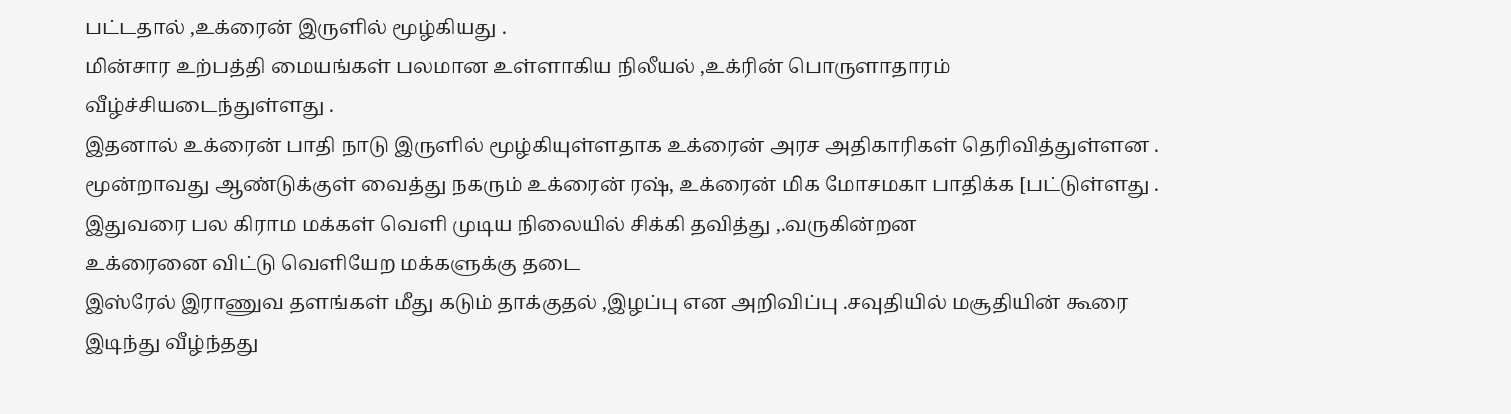பட்டதால் ,உக்ரைன் இருளில் மூழ்கியது .
மின்சார உற்பத்தி மையங்கள் பலமான உள்ளாகிய நிலீயல் ,உக்ரின் பொருளாதாரம் வீழ்ச்சியடைந்துள்ளது .
இதனால் உக்ரைன் பாதி நாடு இருளில் மூழ்கியுள்ளதாக உக்ரைன் அரச அதிகாரிகள் தெரிவித்துள்ளன .
மூன்றாவது ஆண்டுக்குள் வைத்து நகரும் உக்ரைன் ரஷ், உக்ரைன் மிக மோசமகா பாதிக்க [பட்டுள்ளது .
இதுவரை பல கிராம மக்கள் வெளி முடிய நிலையில் சிக்கி தவித்து ,.வருகின்றன
உக்ரைனை விட்டு வெளியேற மக்களுக்கு தடை
இஸ்ரேல் இராணுவ தளங்கள் மீது கடும் தாக்குதல் ,இழப்பு என அறிவிப்பு .சவுதியில் மசூதியின் கூரை இடிந்து வீழ்ந்தது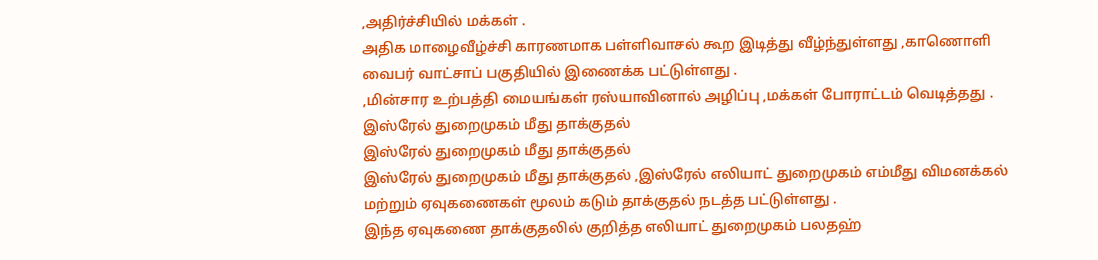,அதிர்ச்சியில் மக்கள் .
அதிக மாழைவீழ்ச்சி காரணமாக பள்ளிவாசல் கூற இடித்து வீழ்ந்துள்ளது ,காணொளி வைபர் வாட்சாப் பகுதியில் இணைக்க பட்டுள்ளது .
,மின்சார உற்பத்தி மையங்கள் ரஸ்யாவினால் அழிப்பு ,மக்கள் போராட்டம் வெடித்தது .
இஸ்ரேல் துறைமுகம் மீது தாக்குதல்
இஸ்ரேல் துறைமுகம் மீது தாக்குதல்
இஸ்ரேல் துறைமுகம் மீது தாக்குதல் ,இஸ்ரேல் எலியாட் துறைமுகம் எம்மீது விமனக்கல் மற்றும் ஏவுகணைகள் மூலம் கடும் தாக்குதல் நடத்த பட்டுள்ளது .
இந்த ஏவுகணை தாக்குதலில் குறித்த எலியாட் துறைமுகம் பலதஹ்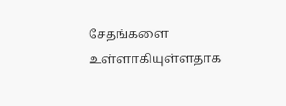சேதங்களை உள்ளாகியுள்ளதாக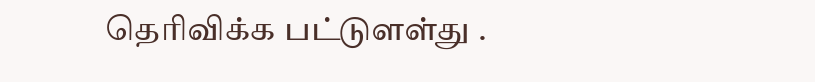தெரிவிக்க பட்டுளள்து .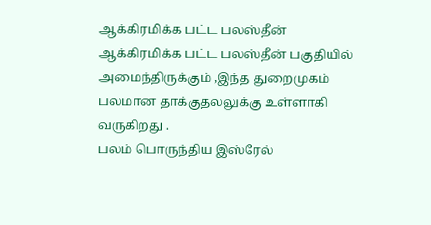ஆக்கிரமிக்க பட்ட பலஸ்தீன்
ஆக்கிரமிக்க பட்ட பலஸ்தீன் பகுதியில் அமைந்திருக்கும் ,இந்த துறைமுகம் பலமான தாக்குதலலுக்கு உள்ளாகி வருகிறது .
பலம் பொருந்திய இஸ்ரேல்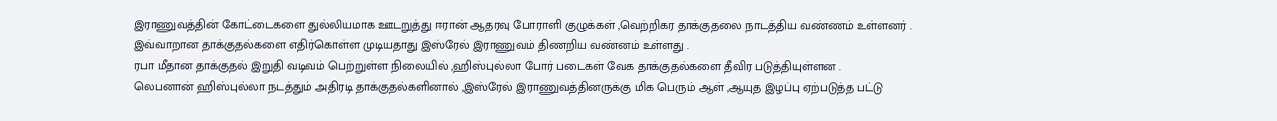இராணுவத்தின் கோட்டைகளை துல்லியமாக ஊடறுத்து ஈரான் ஆதரவு போராளி குழுக்கள் ,வெற்றிகர தாக்குதலை நாடத்திய வண்ணம் உள்ளனர் .
இவ்வாறான தாக்குதல்களை எதிர்கொள்ள முடியதாது இஸ்ரேல் இராணுவம் திணறிய வண்னம் உள்ளது .
ரபா மீதான தாக்குதல் இறுதி வடிவம் பெற்றுள்ள நிலையில் ,ஹிஸ்புல்லா போர் படைகள் வேக தாக்குதல்களை தீவிர படுத்தியுள்ளன .
லெபனான் ஹிஸ்புல்லா நடத்தும் அதிரடி தாக்குதல்களினால் ,இஸ்ரேல் இராணுவத்தினருக்கு மிக பெரும் ஆள் ,ஆயுத இழப்பு ஏற்படுத்த பட்டு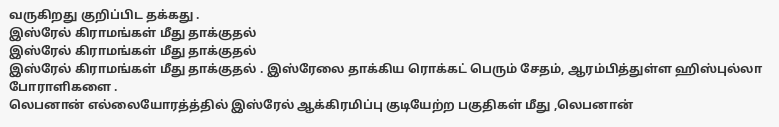வருகிறது குறிப்பிட தக்கது .
இஸ்ரேல் கிராமங்கள் மீது தாக்குதல்
இஸ்ரேல் கிராமங்கள் மீது தாக்குதல்
இஸ்ரேல் கிராமங்கள் மீது தாக்குதல் . இஸ்ரேலை தாக்கிய ரொக்கட் பெரும் சேதம், ஆரம்பித்துள்ள ஹிஸ்புல்லா போராளிகளை .
லெபனான் எல்லையோரத்த்தில் இஸ்ரேல் ஆக்கிரமிப்பு குடியேற்ற பகுதிகள் மீது ,லெபனான்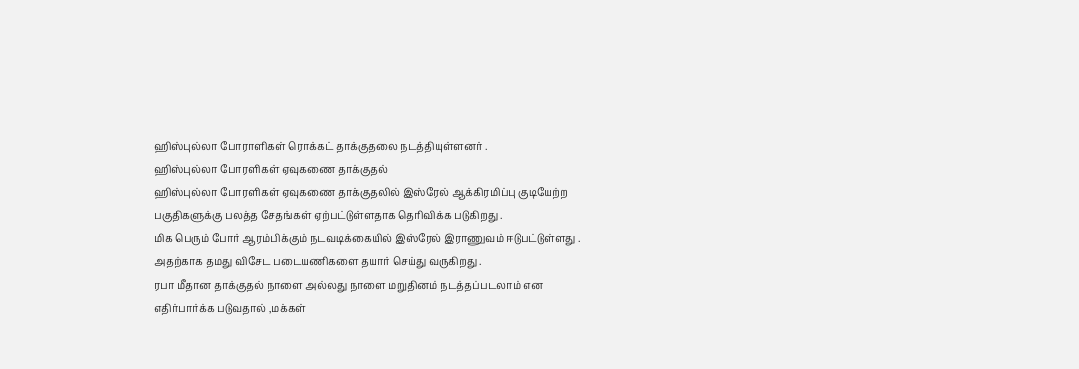ஹிஸ்புல்லா போராளிகள் ரொக்கட் தாக்குதலை நடத்தியுள்ளனர் .
ஹிஸ்புல்லா போரளிகள் ஏவுகணை தாக்குதல்
ஹிஸ்புல்லா போரளிகள் ஏவுகணை தாக்குதலில் இஸ்ரேல் ஆக்கிரமிப்பு குடியேற்ற பகுதிகளுக்கு பலத்த சேதங்கள் ஏற்பட்டுள்ளதாக தெரிவிக்க படுகிறது .
மிக பெரும் போர் ஆரம்பிக்கும் நடவடிக்கையில் இஸ்ரேல் இராணுவம் ஈடுபட்டுள்ளது .
அதற்காக தமது விசேட படையணிகளை தயார் செய்து வருகிறது .
ரபா மீதான தாக்குதல் நாளை அல்லது நாளை மறுதினம் நடத்தப்படலாம் என எதிர்பார்க்க படுவதால் ,மக்கள்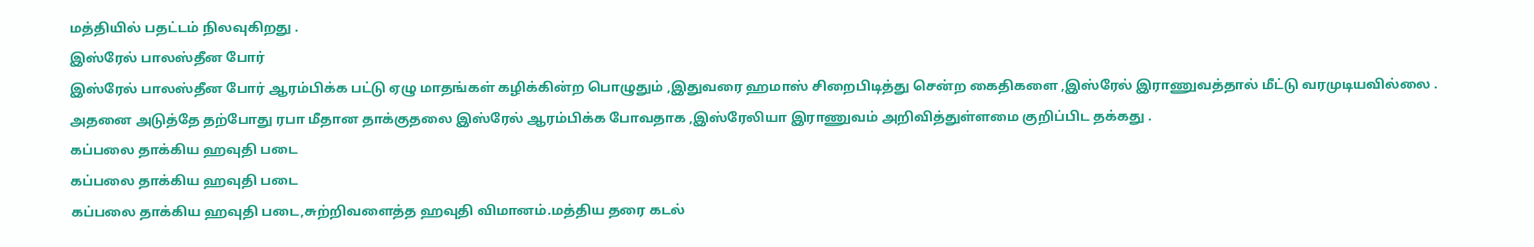மத்தியில் பதட்டம் நிலவுகிறது .
இஸ்ரேல் பாலஸ்தீன போர்
இஸ்ரேல் பாலஸ்தீன போர் ஆரம்பிக்க பட்டு ஏழு மாதங்கள் கழிக்கின்ற பொழுதும் ,இதுவரை ஹமாஸ் சிறைபிடித்து சென்ற கைதிகளை ,இஸ்ரேல் இராணுவத்தால் மீட்டு வரமுடியவில்லை .
அதனை அடுத்தே தற்போது ரபா மீதான தாக்குதலை இஸ்ரேல் ஆரம்பிக்க போவதாக ,இஸ்ரேலியா இராணுவம் அறிவித்துள்ளமை குறிப்பிட தக்கது .
கப்பலை தாக்கிய ஹவுதி படை
கப்பலை தாக்கிய ஹவுதி படை
கப்பலை தாக்கிய ஹவுதி படை,சுற்றிவளைத்த ஹவுதி விமானம்.மத்திய தரை கடல்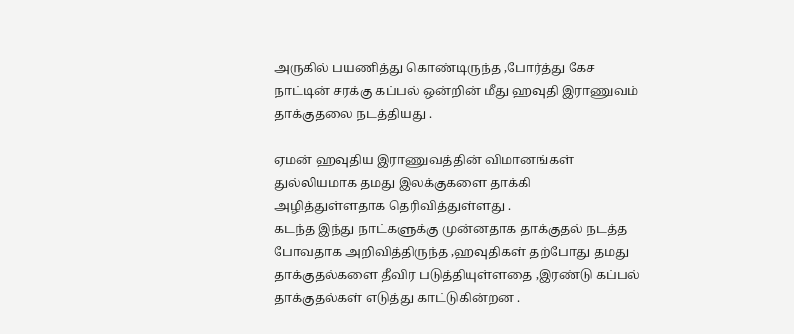அருகில் பயணித்து கொண்டிருந்த ,போர்த்து கேச நாட்டின் சரக்கு கப்பல் ஒன்றின் மீது ஹவுதி இராணுவம் தாக்குதலை நடத்தியது .

ஏமன் ஹவுதிய இராணுவத்தின் விமானங்கள் துல்லியமாக தமது இலக்குகளை தாக்கி அழித்துள்ளதாக தெரிவித்துள்ளது .
கடந்த இந்து நாட்களுக்கு முன்னதாக தாக்குதல் நடத்த போவதாக அறிவித்திருந்த ,ஹவுதிகள் தற்போது தமது தாக்குதல்களை தீவிர படுத்தியுள்ளதை ,இரண்டு கப்பல் தாக்குதல்கள் எடுத்து காட்டுகின்றன .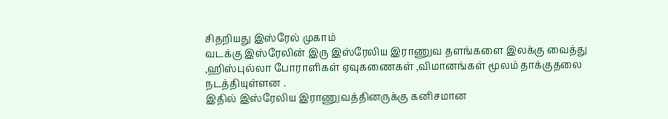சிதறியது இஸ்ரேல் முகாம்
வடக்கு இஸ்ரேலின் இரு இஸ்ரேலிய இராணுவ தளங்களை இலக்கு வைத்து ,ஹிஸ்புல்லா போராளிகள் ஏவுகணைகள் ,விமானங்கள் மூலம் தாக்குதலை நடத்தியுள்ளன .
இதில் இஸ்ரேலிய இராணுவத்தினருக்கு கனிசமான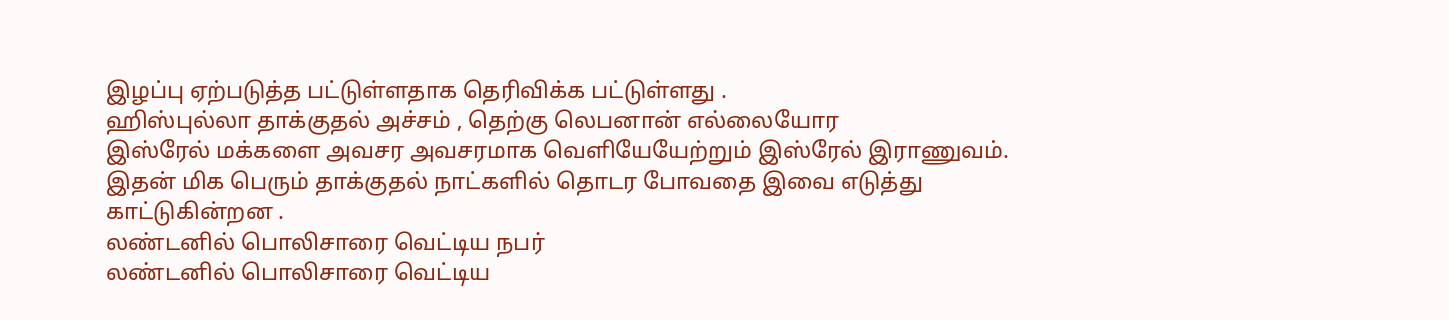இழப்பு ஏற்படுத்த பட்டுள்ளதாக தெரிவிக்க பட்டுள்ளது .
ஹிஸ்புல்லா தாக்குதல் அச்சம் , தெற்கு லெபனான் எல்லையோர
இஸ்ரேல் மக்களை அவசர அவசரமாக வெளியேயேற்றும் இஸ்ரேல் இராணுவம்.
இதன் மிக பெரும் தாக்குதல் நாட்களில் தொடர போவதை இவை எடுத்து காட்டுகின்றன .
லண்டனில் பொலிசாரை வெட்டிய நபர்
லண்டனில் பொலிசாரை வெட்டிய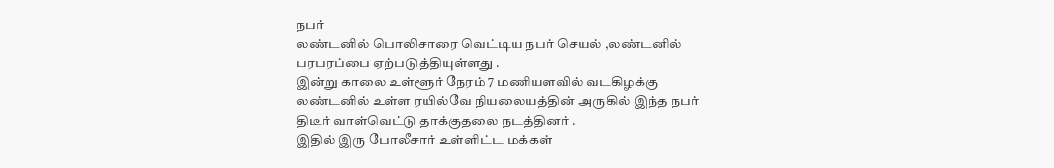நபர்
லண்டனில் பொலிசாரை வெட்டிய நபர் செயல் ,லண்டனில் பரபரப்பை ஏற்படுத்தியுள்ளது .
இன்று காலை உள்ளூர் நேரம் 7 மணியளவில் வடகிழக்கு லண்டனில் உள்ள ரயில்வே நியலையத்தின் அருகில் இந்த நபர் திடீர் வாள்வெட்டு தாக்குதலை நடத்தினர் .
இதில் இரு போலீசார் உள்ளிட்ட மக்கள்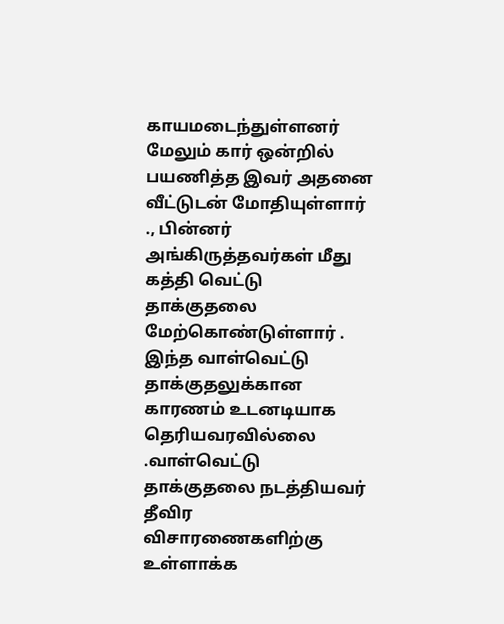காயமடைந்துள்ளனர்
மேலும் கார் ஒன்றில் பயணித்த இவர் அதனை வீட்டுடன் மோதியுள்ளார் ., பின்னர் அங்கிருத்தவர்கள் மீது கத்தி வெட்டு தாக்குதலை மேற்கொண்டுள்ளார் .
இந்த வாள்வெட்டு தாக்குதலுக்கான காரணம் உடனடியாக தெரியவரவில்லை .வாள்வெட்டு தாக்குதலை நடத்தியவர் தீவிர விசாரணைகளிற்கு உள்ளாக்க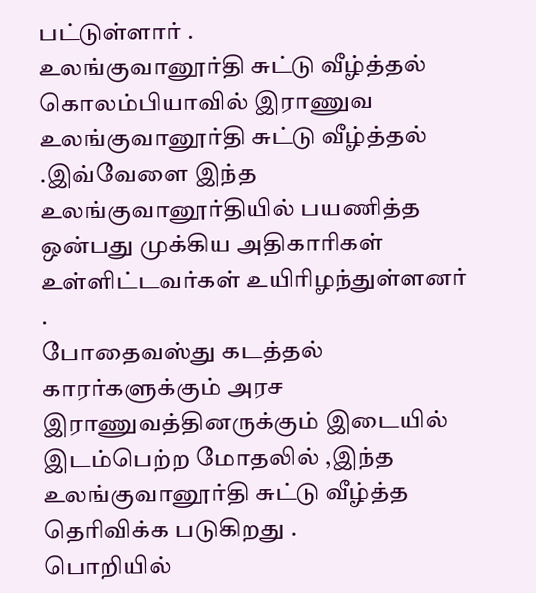பட்டுள்ளார் .
உலங்குவானூர்தி சுட்டு வீழ்த்தல்
கொலம்பியாவில் இராணுவ உலங்குவானூர்தி சுட்டு வீழ்த்தல் .இவ்வேளை இந்த உலங்குவானூர்தியில் பயணித்த ஒன்பது முக்கிய அதிகாரிகள்
உள்ளிட்டவர்கள் உயிரிழந்துள்ளனர் .
போதைவஸ்து கடத்தல் காரர்களுக்கும் அரச இராணுவத்தினருக்கும் இடையில் இடம்பெற்ற மோதலில் ,இந்த உலங்குவானூர்தி சுட்டு வீழ்த்த தெரிவிக்க படுகிறது .
பொறியில்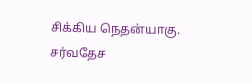சிக்கிய நெதன்யாகு.
சர்வதேச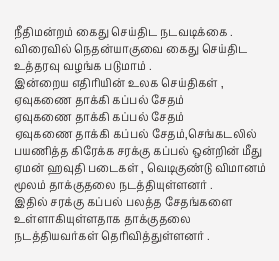நீதிமன்றம் கைது செய்திட நடவடிக்கை .
விரைவில் நெதன்யாகுவை கைது செய்திட உத்தரவு வழங்க படுமாம் .
இன்றைய எதிரியின் உலக செய்திகள் ,
ஏவுகணை தாக்கி கப்பல் சேதம்
ஏவுகணை தாக்கி கப்பல் சேதம்
ஏவுகணை தாக்கி கப்பல் சேதம்,செங்கடலில் பயணித்த கிரேக்க சரக்கு கப்பல் ஒன்றின் மீது ஏமன் ஹவுதி படைகள் , வெடிகுண்டு விமானம் மூலம் தாக்குதலை நடத்தியுள்ளனர் .
இதில் சரக்கு கப்பல் பலத்த சேதங்களை உள்ளாகியுள்ளதாக தாக்குதலை நடத்தியவர்கள் தெரிவித்துள்ளனர் .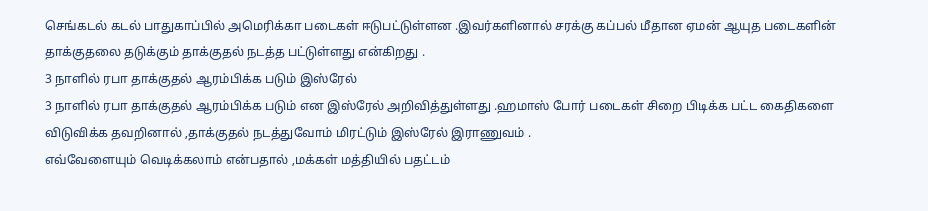செங்கடல் கடல் பாதுகாப்பில் அமெரிக்கா படைகள் ஈடுபட்டுள்ளன .இவர்களினால் சரக்கு கப்பல் மீதான ஏமன் ஆயுத படைகளின் தாக்குதலை தடுக்கும் தாக்குதல் நடத்த பட்டுள்ளது என்கிறது .
3 நாளில் ரபா தாக்குதல் ஆரம்பிக்க படும் இஸ்ரேல்
3 நாளில் ரபா தாக்குதல் ஆரம்பிக்க படும் என இஸ்ரேல் அறிவித்துள்ளது .ஹமாஸ் போர் படைகள் சிறை பிடிக்க பட்ட கைதிகளை விடுவிக்க தவறினால் ,தாக்குதல் நடத்துவோம் மிரட்டும் இஸ்ரேல் இராணுவம் .
எவ்வேளையும் வெடிக்கலாம் என்பதால் ,மக்கள் மத்தியில் பதட்டம்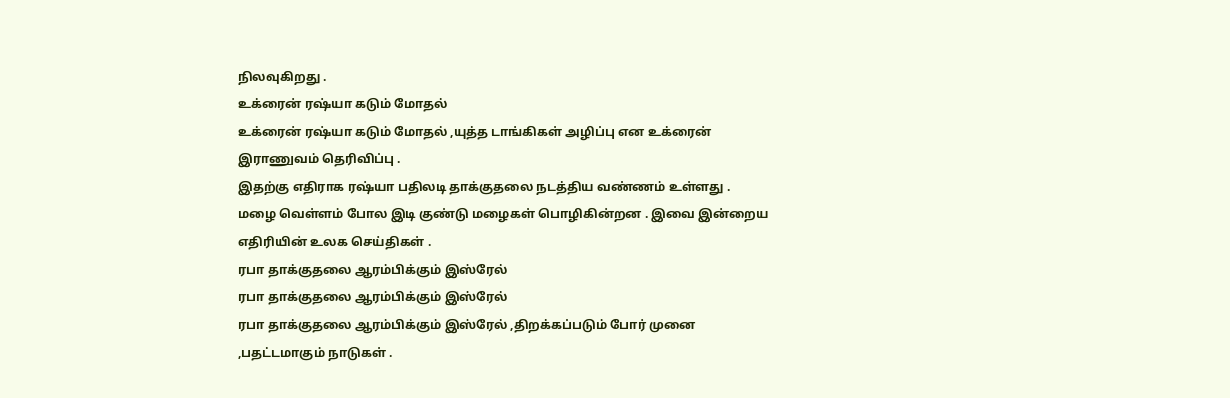நிலவுகிறது .
உக்ரைன் ரஷ்யா கடும் மோதல்
உக்ரைன் ரஷ்யா கடும் மோதல் ,யுத்த டாங்கிகள் அழிப்பு என உக்ரைன் இராணுவம் தெரிவிப்பு .
இதற்கு எதிராக ரஷ்யா பதிலடி தாக்குதலை நடத்திய வண்ணம் உள்ளது .
மழை வெள்ளம் போல இடி குண்டு மழைகள் பொழிகின்றன . இவை இன்றைய எதிரியின் உலக செய்திகள் .
ரபா தாக்குதலை ஆரம்பிக்கும் இஸ்ரேல்
ரபா தாக்குதலை ஆரம்பிக்கும் இஸ்ரேல்
ரபா தாக்குதலை ஆரம்பிக்கும் இஸ்ரேல் ,திறக்கப்படும் போர் முனை ,பதட்டமாகும் நாடுகள் .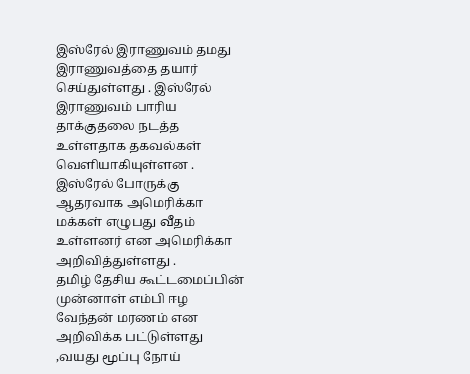இஸ்ரேல் இராணுவம் தமது இராணுவத்தை தயார் செய்துள்ளது . இஸ்ரேல் இராணுவம் பாரிய தாக்குதலை நடத்த உள்ளதாக தகவல்கள் வெளியாகியுள்ளன .
இஸ்ரேல் போருக்கு ஆதரவாக அமெரிக்கா மக்கள் எழுபது வீதம் உள்ளனர் என அமெரிக்கா அறிவித்துள்ளது .
தமிழ் தேசிய கூட்டமைப்பின் முன்னாள் எம்பி ஈழ வேந்தன் மரணம் என அறிவிக்க பட்டுள்ளது ,வயது மூப்பு நோய்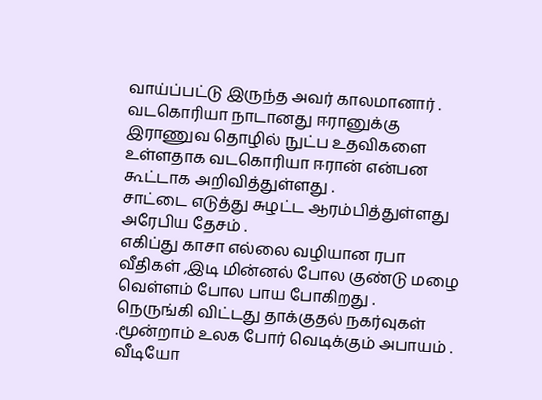வாய்ப்பட்டு இருந்த அவர் காலமானார் .
வடகொரியா நாடானது ஈரானுக்கு இராணுவ தொழில் நுட்ப உதவிகளை உள்ளதாக வடகொரியா ஈரான் என்பன கூட்டாக அறிவித்துள்ளது .
சாட்டை எடுத்து சுழட்ட ஆரம்பித்துள்ளது அரேபிய தேசம் .
எகிப்து காசா எல்லை வழியான ரபா வீதிகள் ,இடி மின்னல் போல குண்டு மழை வெள்ளம் போல பாய போகிறது .
நெருங்கி விட்டது தாக்குதல் நகர்வுகள் .மூன்றாம் உலக போர் வெடிக்கும் அபாயம் .
வீடியோ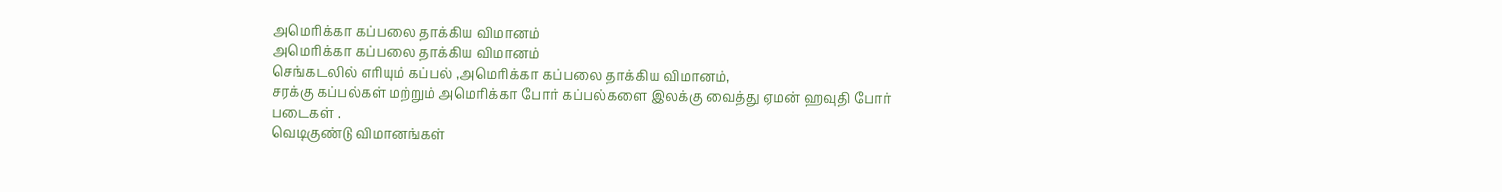அமெரிக்கா கப்பலை தாக்கிய விமானம்
அமெரிக்கா கப்பலை தாக்கிய விமானம்
செங்கடலில் எரியும் கப்பல் ,அமெரிக்கா கப்பலை தாக்கிய விமானம்,
சரக்கு கப்பல்கள் மற்றும் அமெரிக்கா போர் கப்பல்களை இலக்கு வைத்து ஏமன் ஹவுதி போர் படைகள் .
வெடிகுண்டு விமானங்கள்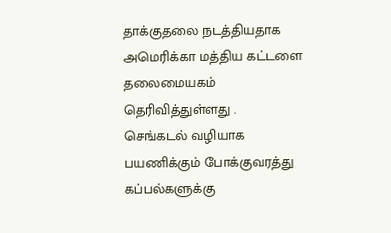தாக்குதலை நடத்தியதாக அமெரிக்கா மத்திய கட்டளை தலைமையகம் தெரிவித்துள்ளது .
செங்கடல் வழியாக பயணிக்கும் போக்குவரத்து கப்பல்களுக்கு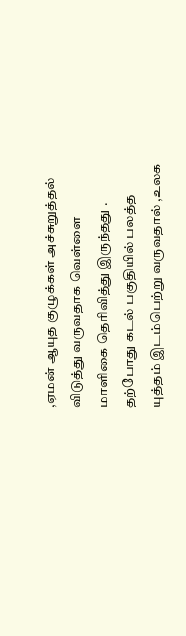,ஏமன் ஆயுத குழுக்கள் அச்சுறுத்தல் விடுத்து வருவதாக வெள்ளை மாளிகை தெரிவித்து இருந்தது .
தற்போது கடல் பகுதியில் பலத்த யுத்தம் இடம்பெற்று வருவதால் ,உலக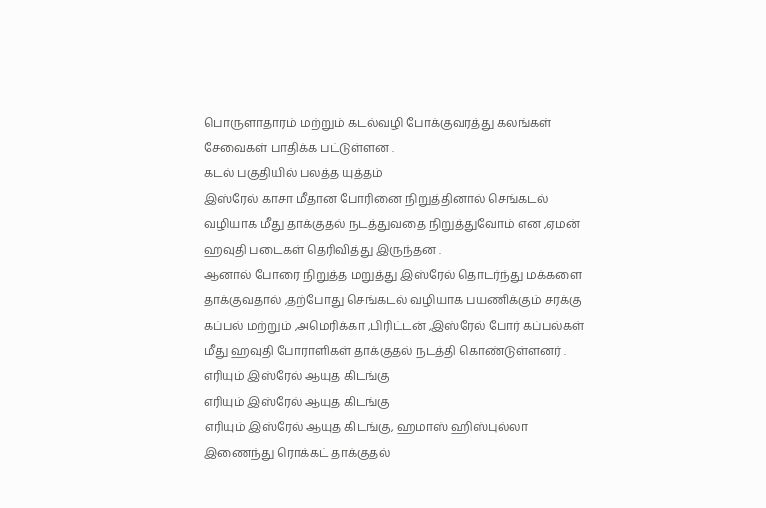பொருளாதாரம் மற்றும் கடல்வழி போக்குவரத்து கலங்கள் சேவைகள் பாதிக்க பட்டுள்ளன .
கடல் பகுதியில் பலத்த யுத்தம்
இஸ்ரேல் காசா மீதான போரினை நிறுத்தினால் செங்கடல் வழியாக மீது தாக்குதல் நடத்துவதை நிறுத்துவோம் என ,ஏமன் ஹவுதி படைகள் தெரிவித்து இருந்தன .
ஆனால் போரை நிறுத்த மறுத்து இஸ்ரேல் தொடர்ந்து மக்களை தாக்குவதால் ,தற்போது செங்கடல் வழியாக பயணிக்கும் சரக்கு கப்பல் மற்றும் ,அமெரிக்கா ,பிரிட்டன் ,இஸ்ரேல் போர் கப்பல்கள் மீது ஹவுதி போராளிகள் தாக்குதல் நடத்தி கொண்டுள்ளனர் .
எரியும் இஸ்ரேல் ஆயுத கிடங்கு
எரியும் இஸ்ரேல் ஆயுத கிடங்கு
எரியும் இஸ்ரேல் ஆயுத கிடங்கு, ஹமாஸ் ஹிஸ்புல்லா இணைந்து ரொக்கட் தாக்குதல்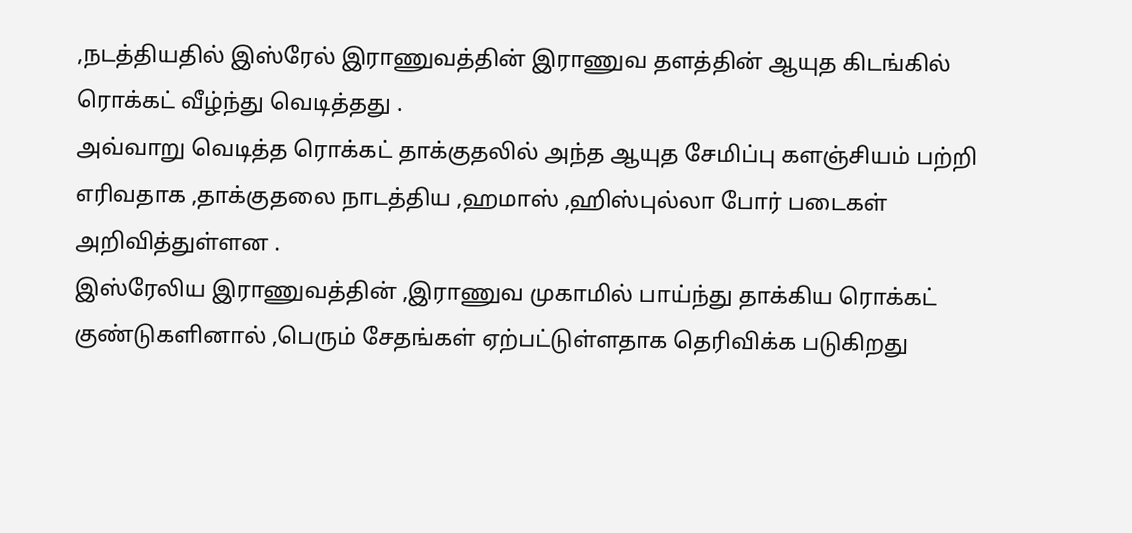,நடத்தியதில் இஸ்ரேல் இராணுவத்தின் இராணுவ தளத்தின் ஆயுத கிடங்கில் ரொக்கட் வீழ்ந்து வெடித்தது .
அவ்வாறு வெடித்த ரொக்கட் தாக்குதலில் அந்த ஆயுத சேமிப்பு களஞ்சியம் பற்றி எரிவதாக ,தாக்குதலை நாடத்திய ,ஹமாஸ் ,ஹிஸ்புல்லா போர் படைகள் அறிவித்துள்ளன .
இஸ்ரேலிய இராணுவத்தின் ,இராணுவ முகாமில் பாய்ந்து தாக்கிய ரொக்கட் குண்டுகளினால் ,பெரும் சேதங்கள் ஏற்பட்டுள்ளதாக தெரிவிக்க படுகிறது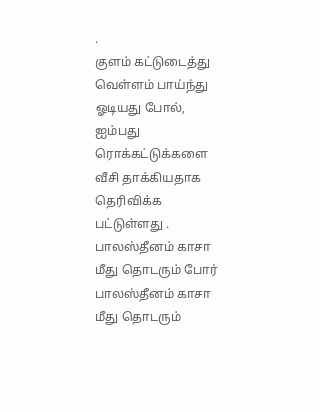.
குளம் கட்டுடைத்து வெள்ளம் பாய்ந்து ஓடியது போல், ஐம்பது ரொக்கட்டுக்களை வீசி தாக்கியதாக தெரிவிக்க பட்டுள்ளது .
பாலஸ்தீனம் காசா மீது தொடரும் போர்
பாலஸ்தீனம் காசா மீது தொடரும்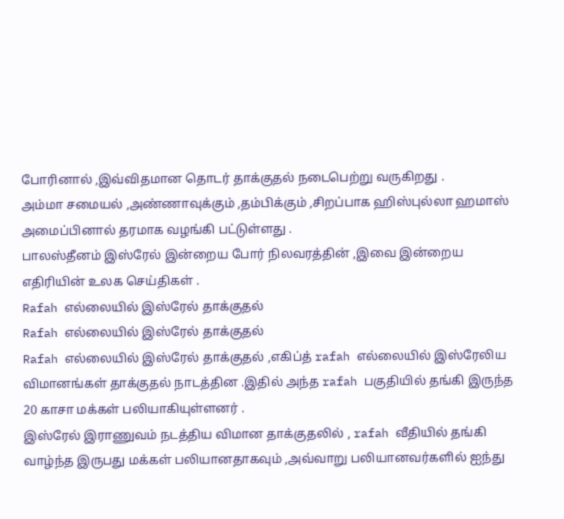போரினால் ,இவ்விதமான தொடர் தாக்குதல் நடைபெற்று வருகிறது .
அம்மா சமையல் ,அண்ணாவுக்கும் ,தம்பிக்கும் ,சிறப்பாக ஹிஸ்புல்லா ஹமாஸ் அமைப்பினால் தரமாக வழங்கி பட்டுள்ளது .
பாலஸ்தீனம் இஸ்ரேல் இன்றைய போர் நிலவரத்தின் ,இவை இன்றைய எதிரியின் உலக செய்திகள் .
Rafah எல்லையில் இஸ்ரேல் தாக்குதல்
Rafah எல்லையில் இஸ்ரேல் தாக்குதல்
Rafah எல்லையில் இஸ்ரேல் தாக்குதல் ,எகிப்த் rafah எல்லையில் இஸ்ரேலிய விமானங்கள் தாக்குதல் நாடத்தின .இதில் அந்த rafah பகுதியில் தங்கி இருந்த 20 காசா மக்கள் பலியாகியுள்ளனர் .
இஸ்ரேல் இராணுவம் நடத்திய விமான தாக்குதலில் , rafah வீதியில் தங்கி வாழ்ந்த இருபது மக்கள் பலியானதாகவும் ,அவ்வாறு பலியானவர்களில் ஐந்து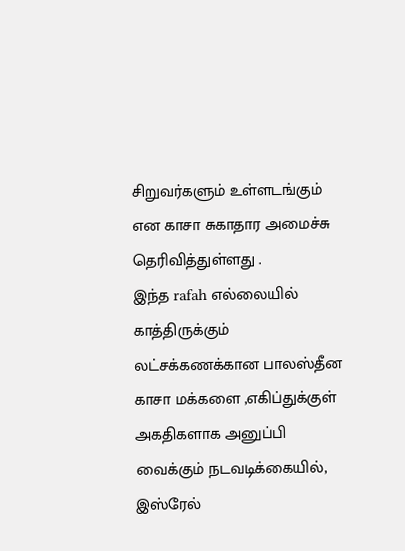சிறுவர்களும் உள்ளடங்கும் என காசா சுகாதார அமைச்சு தெரிவித்துள்ளது .
இந்த rafah எல்லையில் காத்திருக்கும் லட்சக்கணக்கான பாலஸ்தீன காசா மக்களை ,எகிப்துக்குள் அகதிகளாக அனுப்பி வைக்கும் நடவடிக்கையில், இஸ்ரேல்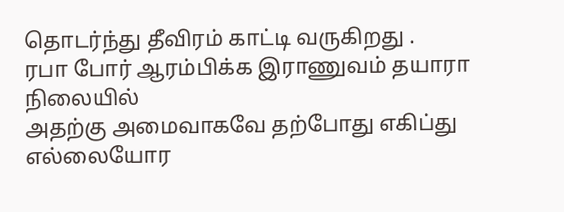தொடர்ந்து தீவிரம் காட்டி வருகிறது .
ரபா போர் ஆரம்பிக்க இராணுவம் தயாரா நிலையில்
அதற்கு அமைவாகவே தற்போது எகிப்து எல்லையோர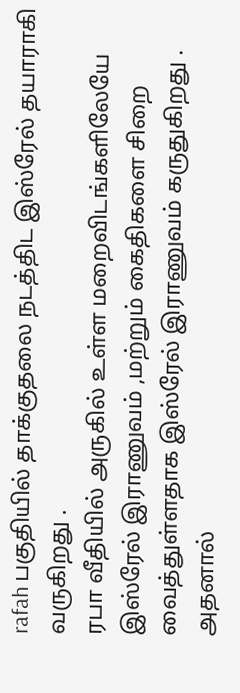rafah பகுதியில் தாக்குதலை நடத்திட இஸ்ரேல் தயாராகி வருகிறது .
ரபா வீதியில் அருகில் உள்ள மறைவிடங்களிலேயே இஸ்ரேல் இராணுவம் ,மற்றும் கைதிகளை சிறை வைத்துள்ளதாக இஸ்ரேல் இராணுவம் கருதுகிறது .
அதனால்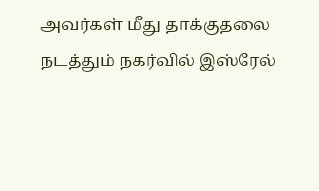அவர்கள் மீது தாக்குதலை நடத்தும் நகர்வில் இஸ்ரேல்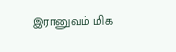இரானுவம் மிக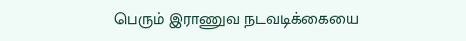பெரும் இராணுவ நடவடிக்கையை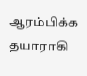ஆரம்பிக்க தயாராகி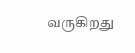வருகிறது